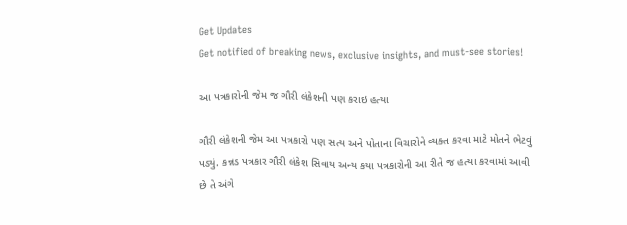Get Updates
Get notified of breaking news, exclusive insights, and must-see stories!

આ પત્રકારોની જેમ જ ગૌરી લંકેશની પણ કરાઇ હત્યા

ગૌરી લંકેશની જેમ આ પત્રકારો પણ સત્ય અને પોતાના વિચારોને વ્યક્ત કરવા માટે મોતને ભેટવું પડ્યું. કન્નડ પત્રકાર ગૌરી લંકેશ સિવાય અન્ય કયા પત્રકારોની આ રીતે જ હત્યા કરવામાં આવી છે તે અંગે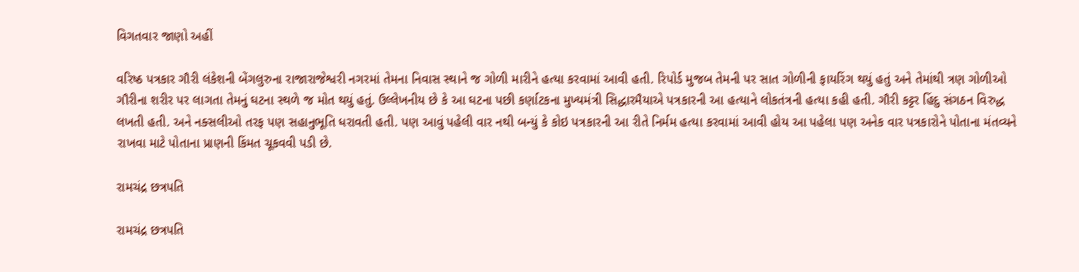વિગતવાર જાણો અહીં

વરિષ્ઠ પત્રકાર ગૌરી લંકેશની બેંગલુરુના રાજારાજેશ્વરી નગરમાં તેમના નિવાસ સ્થાને જ ગોળી મારીને હત્યા કરવામાં આવી હતી. રિપોર્ડ મુજબ તેમની પર સાત ગોળીની ફાયરિંગ થયું હતું અને તેમાંથી ત્રણ ગોળીઓ ગૌરીના શરીર પર લાગતા તેમનું ઘટના સ્થળે જ મોત થયું હતું. ઉલ્લેખનીય છે કે આ ઘટના પછી કર્ણાટકના મુખ્યમંત્રી સિદ્ધારમૈયાએ પત્રકારની આ હત્યાને લોકતંત્રની હત્યા કહી હતી. ગૌરી કટ્ટર હિંદુ સંગઠન વિરુદ્ધ લખતી હતી. અને નક્સલીઓ તરફ પણ સહાનુભૂતિ ધરાવતી હતી. પણ આવું પહેલી વાર નથી બન્યું કે કોઇ પત્રકારની આ રીતે નિર્મમ હત્યા કરવામાં આવી હોય આ પહેલા પણ અનેક વાર પત્રકારોને પોતાના મંતવ્યને રાખવા માટે પોતાના પ્રાણની કિંમત ચૂકવવી પડી છે.

રામચંદ્ર છત્રપતિ

રામચંદ્ર છત્રપતિ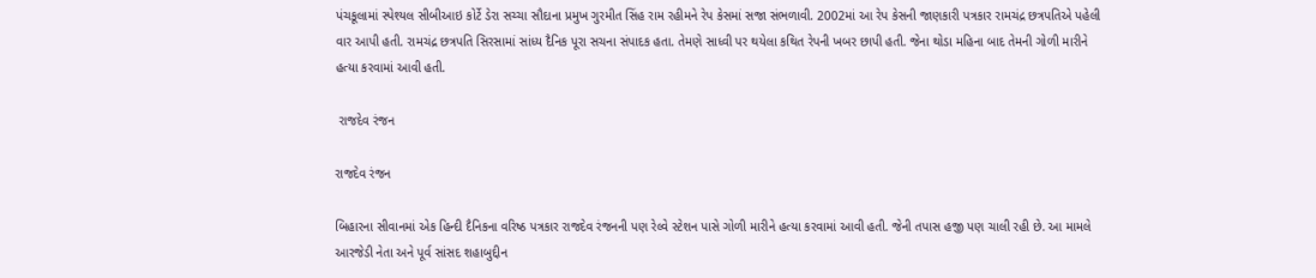પંચકૂલામાં સ્પેશ્યલ સીબીઆઇ કોર્ટે ડેરા સચ્ચા સૌદાના પ્રમુખ ગુરમીત સિંહ રામ રહીમને રેપ કેસમાં સજા સંભળાવી. 2002માં આ રેપ કેસની જાણકારી પત્રકાર રામચંદ્ર છત્રપતિએ પહેલી વાર આપી હતી. રામચંદ્ર છત્રપતિ સિરસામાં સાંધ્ય દૈનિક પૂરા સચના સંપાદક હતા. તેમણે સાધ્વી પર થયેલા કથિત રેપની ખબર છાપી હતી. જેના થોડા મહિના બાદ તેમની ગોળી મારીને હત્યા કરવામાં આવી હતી.

 રાજદેવ રંજન

રાજદેવ રંજન

બિહારના સીવાનમાં એક હિન્દી દૈનિકના વરિષ્ઠ પત્રકાર રાજદેવ રંજનની પણ રેલ્વે સ્ટેશન પાસે ગોળી મારીને હત્યા કરવામાં આવી હતી. જેની તપાસ હજી પણ ચાલી રહી છે. આ મામલે આરજેડી નેતા અને પૂર્વ સાંસદ શહાબુદ્દીન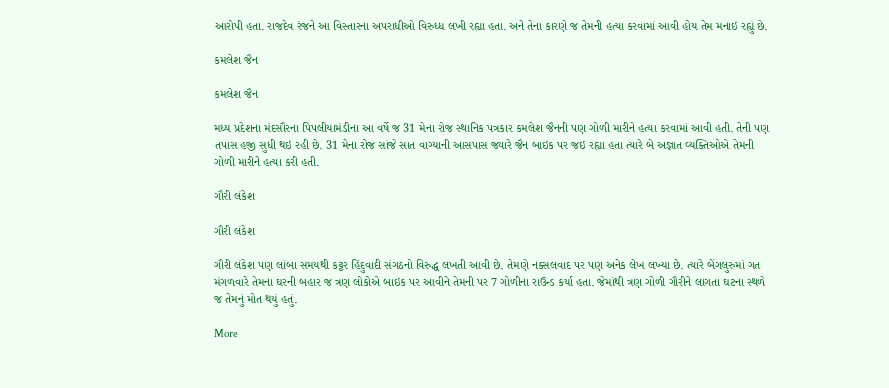આરોપી હતા. રાજદેવ રંજને આ વિસ્તારના અપરાધીઓ વિરુધ્ધ લખી રહ્યા હતા. અને તેના કારણે જ તેમની હત્યા કરવામાં આવી હોય તેમ મનાઇ રહ્યું છે.

કમલેશ જૈન

કમલેશ જૈન

મધ્ય પ્રદેશના મંદસૌરના પિપલીયામંડીના આ વર્ષે જ 31 મેના રોજ સ્થાનિક પત્રકાર કમલેશ જૈનની પણ ગોળી મારીને હત્યા કરવામાં આવી હતી. તેની પણ તપાસ હજી સુધી થઇ રહી છે. 31 મેના રોજ સાંજે સાત વાગ્યાની આસપાસ જ્યારે જૈન બાઇક પર જઇ રહ્યા હતા ત્યારે બે અજ્ઞાત વ્યક્તિઓએ તેમની ગોળી મારીને હત્યા કરી હતી.

ગૌરી લંકેશ

ગૌરી લંકેશ

ગૌરી લંકેશ પણ લાંબા સમયથી કટ્ટર હિંદુવાદી સંગઠનો વિરુદ્ધ લખતી આવી છે. તેમણે નક્સલવાદ પર પણ અનેક લેખ લખ્યા છે. ત્યારે બેંગલુરુમાં ગત મંગળવારે તેમના ઘરની બહાર જ ત્રણ લોકોએ બાઇક પર આવીને તેમની પર 7 ગોળીના રાઉન્ડ કર્યા હતા. જેમાંથી ત્રણ ગોળી ગૌરીને લાગતા ઘટના સ્થળે જ તેમનું મોત થયું હતું.

More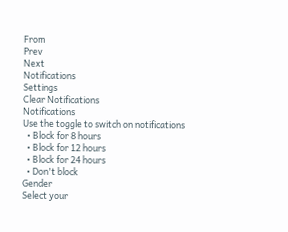From
Prev
Next
Notifications
Settings
Clear Notifications
Notifications
Use the toggle to switch on notifications
  • Block for 8 hours
  • Block for 12 hours
  • Block for 24 hours
  • Don't block
Gender
Select your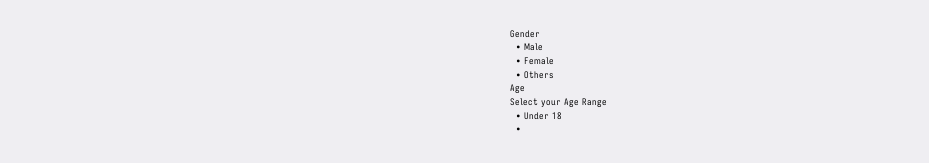Gender
  • Male
  • Female
  • Others
Age
Select your Age Range
  • Under 18
  •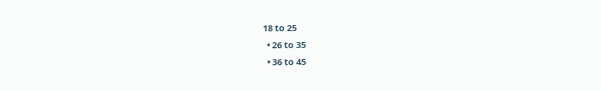18 to 25
  • 26 to 35
  • 36 to 45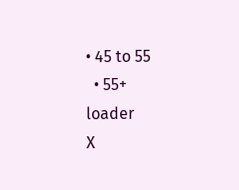• 45 to 55
  • 55+
loader
X